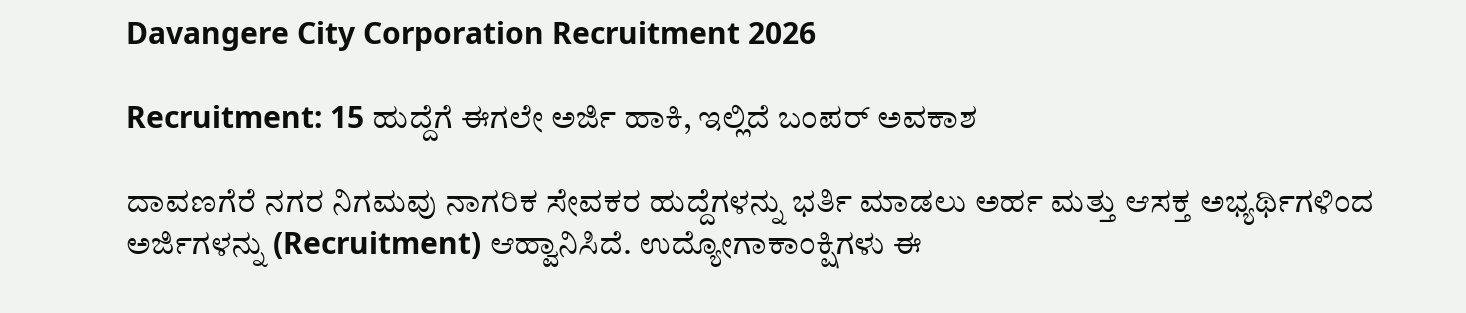Davangere City Corporation Recruitment 2026

Recruitment: 15 ಹುದ್ದೆಗೆ ಈಗಲೇ ಅರ್ಜಿ ಹಾಕಿ, ಇಲ್ಲಿದೆ ಬಂಪರ್‌ ಅವಕಾಶ

ದಾವಣಗೆರೆ ನಗರ ನಿಗಮವು ನಾಗರಿಕ ಸೇವಕರ ಹುದ್ದೆಗಳನ್ನು ಭರ್ತಿ ಮಾಡಲು ಅರ್ಹ ಮತ್ತು ಆಸಕ್ತ ಅಭ್ಯರ್ಥಿಗಳಿಂದ ಅರ್ಜಿಗಳನ್ನು (Recruitment) ಆಹ್ವಾನಿಸಿದೆ. ಉದ್ಯೋಗಾಕಾಂಕ್ಷಿಗಳು ಈ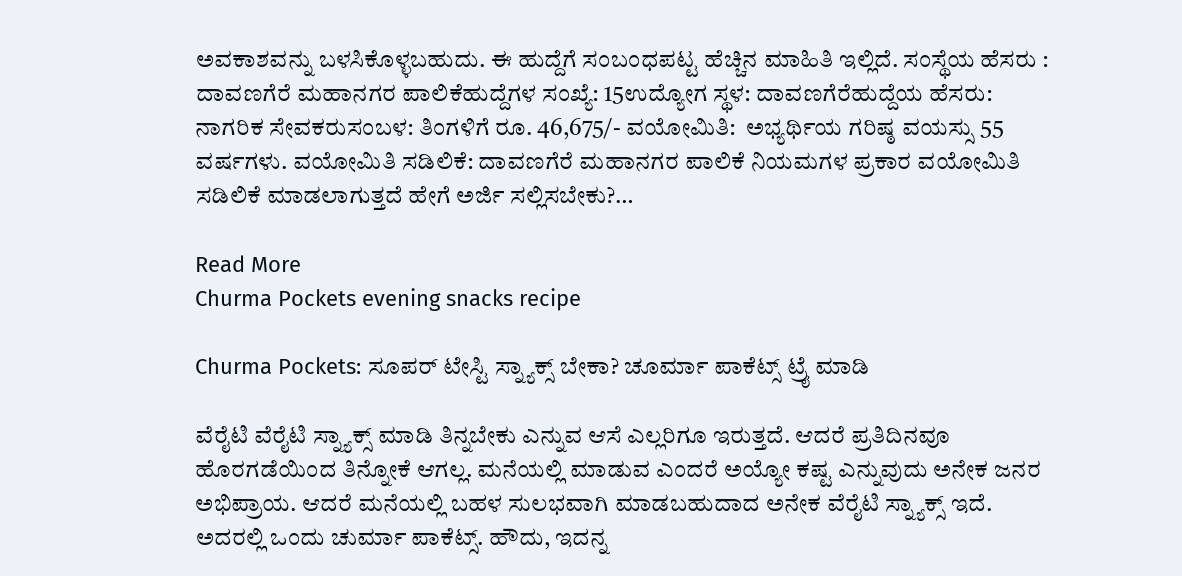ಅವಕಾಶವನ್ನು ಬಳಸಿಕೊಳ್ಳಬಹುದು. ಈ ಹುದ್ದೆಗೆ ಸಂಬಂಧಪಟ್ಟ ಹೆಚ್ಚಿನ ಮಾಹಿತಿ ಇಲ್ಲಿದೆ. ಸಂಸ್ಥೆಯ ಹೆಸರು : ದಾವಣಗೆರೆ ಮಹಾನಗರ ಪಾಲಿಕೆಹುದ್ದೆಗಳ ಸಂಖ್ಯೆ: 15ಉದ್ಯೋಗ ಸ್ಥಳ: ದಾವಣಗೆರೆಹುದ್ದೆಯ ಹೆಸರು: ನಾಗರಿಕ ಸೇವಕರುಸಂಬಳ: ತಿಂಗಳಿಗೆ ರೂ. 46,675/- ವಯೋಮಿತಿ:  ಅಭ್ಯರ್ಥಿಯ ಗರಿಷ್ಠ ವಯಸ್ಸು 55 ವರ್ಷಗಳು. ವಯೋಮಿತಿ ಸಡಿಲಿಕೆ: ದಾವಣಗೆರೆ ಮಹಾನಗರ ಪಾಲಿಕೆ ನಿಯಮಗಳ ಪ್ರಕಾರ ವಯೋಮಿತಿ ಸಡಿಲಿಕೆ ಮಾಡಲಾಗುತ್ತದೆ ಹೇಗೆ ಅರ್ಜಿ ಸಲ್ಲಿಸಬೇಕು?…

Read More
Churma Pockets evening snacks recipe

Churma Pockets: ಸೂಪರ್‌ ಟೇಸ್ಟಿ ಸ್ನ್ಯಾಕ್ಸ್‌ ಬೇಕಾ? ಚೂರ್ಮಾ ಪಾಕೆಟ್ಸ್‌ ಟ್ರೈ ಮಾಡಿ

ವೆರೈಟಿ ವೆರೈಟಿ ಸ್ನ್ಯಾಕ್ಸ್‌ ಮಾಡಿ ತಿನ್ನಬೇಕು ಎನ್ನುವ ಆಸೆ ಎಲ್ಲರಿಗೂ ಇರುತ್ತದೆ. ಆದರೆ ಪ್ರತಿದಿನವೂ ಹೊರಗಡೆಯಿಂದ ತಿನ್ನೋಕೆ ಆಗಲ್ಲ. ಮನೆಯಲ್ಲಿ ಮಾಡುವ ಎಂದರೆ ಅಯ್ಯೋ ಕಷ್ಟ ಎನ್ನುವುದು ಅನೇಕ ಜನರ ಅಭಿಪ್ರಾಯ. ಆದರೆ ಮನೆಯಲ್ಲಿ ಬಹಳ ಸುಲಭವಾಗಿ ಮಾಡಬಹುದಾದ ಅನೇಕ ವೆರೈಟಿ ಸ್ನ್ಯಾಕ್ಸ್‌ ಇದೆ. ಅದರಲ್ಲಿ ಒಂದು ಚುರ್ಮಾ ಪಾಕೆಟ್ಸ್‌. ಹೌದು, ಇದನ್ನ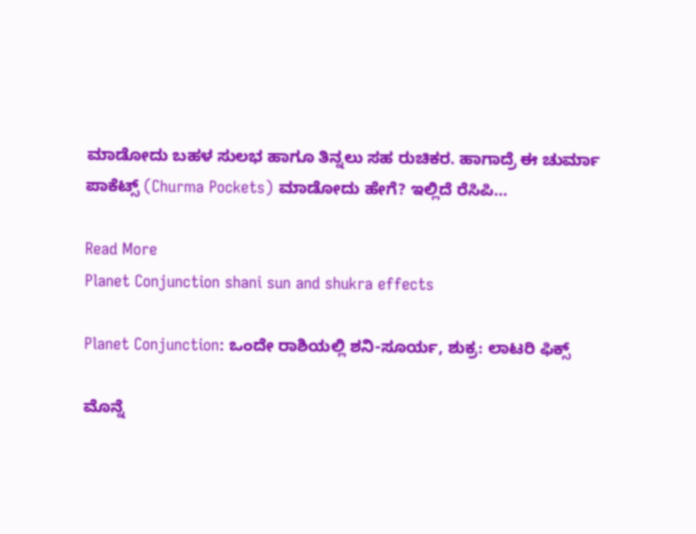ಮಾಡೋದು ಬಹಳ ಸುಲಭ ಹಾಗೂ ತಿನ್ನಲು ಸಹ ರುಚಿಕರ. ಹಾಗಾದ್ರೆ ಈ ಚುರ್ಮಾ ಪಾಕೆಟ್ಸ್‌ (Churma Pockets) ಮಾಡೋದು ಹೇಗೆ? ಇಲ್ಲಿದೆ ರೆಸಿಪಿ…

Read More
Planet Conjunction shani sun and shukra effects

Planet Conjunction: ಒಂದೇ ರಾಶಿಯಲ್ಲಿ ಶನಿ-ಸೂರ್ಯ, ಶುಕ್ರ: ಲಾಟರಿ ಫಿಕ್ಸ್

ಮೊನ್ನೆ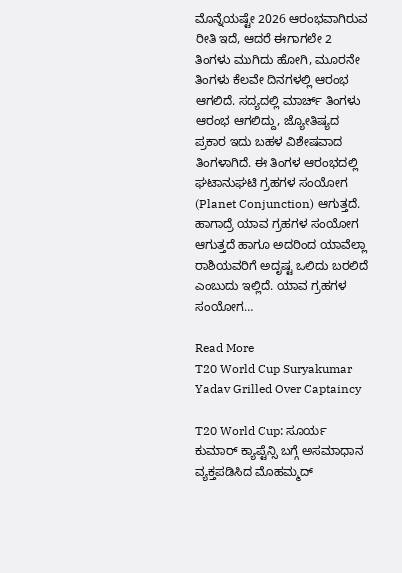ಮೊನ್ನೆಯಷ್ಟೇ 2026 ಆರಂಭವಾಗಿರುವ ರೀತಿ ಇದೆ, ಆದರೆ ಈಗಾಗಲೇ 2 ತಿಂಗಳು ಮುಗಿದು ಹೋಗಿ, ಮೂರನೇ ತಿಂಗಳು ಕೆಲವೇ ದಿನಗಳಲ್ಲಿ ಆರಂಭ ಆಗಲಿದೆ. ಸದ್ಯದಲ್ಲಿ ಮಾರ್ಚ್‌ ತಿಂಗಳು ಆರಂಭ ಆಗಲಿದ್ದು, ಜ್ಯೋತಿಷ್ಯದ ಪ್ರಕಾರ ಇದು ಬಹಳ ವಿಶೇಷವಾದ ತಿಂಗಳಾಗಿದೆ. ಈ ತಿಂಗಳ ಆರಂಭದಲ್ಲಿ ಘಟಾನುಘಟಿ ಗ್ರಹಗಳ ಸಂಯೋಗ (Planet Conjunction) ಆಗುತ್ತದೆ. ಹಾಗಾದ್ರೆ ಯಾವ ಗ್ರಹಗಳ ಸಂಯೋಗ ಆಗುತ್ತದೆ ಹಾಗೂ ಅದರಿಂದ ಯಾವೆಲ್ಲಾ ರಾಶಿಯವರಿಗೆ ಅದೃಷ್ಟ ಒಲಿದು ಬರಲಿದೆ ಎಂಬುದು ಇಲ್ಲಿದೆ. ಯಾವ ಗ್ರಹಗಳ ಸಂಯೋಗ…

Read More
T20 World Cup Suryakumar Yadav Grilled Over Captaincy

T20 World Cup: ಸೂರ್ಯ ಕುಮಾರ್‌ ಕ್ಯಾಪ್ಟೆನ್ಸಿ ಬಗ್ಗೆ ಅಸಮಾಧಾನ ವ್ಯಕ್ತಪಡಿಸಿದ ಮೊಹಮ್ಮದ್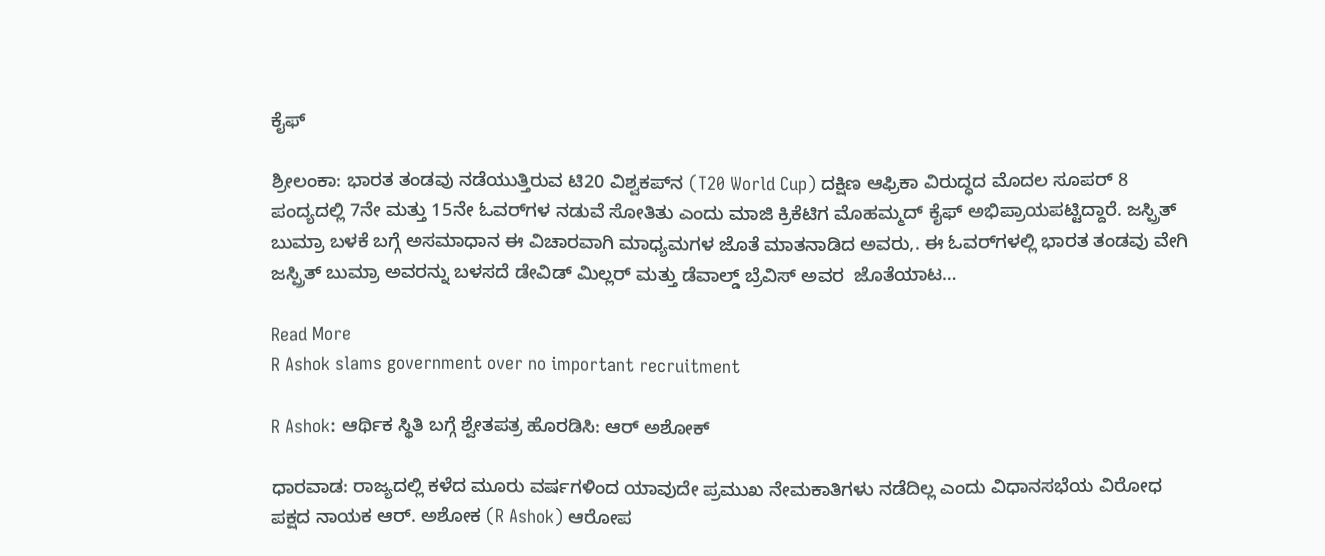ಕೈಫ್

ಶ್ರೀಲಂಕಾ: ಭಾರತ ತಂಡವು ನಡೆಯುತ್ತಿರುವ ಟಿ20 ವಿಶ್ವಕಪ್‌ನ (T20 World Cup) ದಕ್ಷಿಣ ಆಫ್ರಿಕಾ ವಿರುದ್ಧದ ಮೊದಲ ಸೂಪರ್ 8 ಪಂದ್ಯದಲ್ಲಿ 7ನೇ ಮತ್ತು 15ನೇ ಓವರ್‌ಗಳ ನಡುವೆ ಸೋತಿತು ಎಂದು ಮಾಜಿ ಕ್ರಿಕೆಟಿಗ ಮೊಹಮ್ಮದ್ ಕೈಫ್ ಅಭಿಪ್ರಾಯಪಟ್ಟಿದ್ದಾರೆ. ಜಸ್ಪ್ರಿತ್ ಬುಮ್ರಾ ಬಳಕೆ ಬಗ್ಗೆ ಅಸಮಾಧಾನ ಈ ವಿಚಾರವಾಗಿ ಮಾಧ್ಯಮಗಳ ಜೊತೆ ಮಾತನಾಡಿದ ಅವರು,. ಈ ಓವರ್‌ಗಳಲ್ಲಿ ಭಾರತ ತಂಡವು ವೇಗಿ ಜಸ್ಪ್ರಿತ್ ಬುಮ್ರಾ ಅವರನ್ನು ಬಳಸದೆ ಡೇವಿಡ್ ಮಿಲ್ಲರ್ ಮತ್ತು ಡೆವಾಲ್ಡ್ ಬ್ರೆವಿಸ್ ಅವರ  ಜೊತೆಯಾಟ…

Read More
R Ashok slams government over no important recruitment

R Ashok: ಆರ್ಥಿಕ ಸ್ಥಿತಿ ಬಗ್ಗೆ ಶ್ವೇತಪತ್ರ ಹೊರಡಿಸಿ: ಆರ್‌ ಅಶೋಕ್‌

ಧಾರವಾಡ: ರಾಜ್ಯದಲ್ಲಿ ಕಳೆದ ಮೂರು ವರ್ಷಗಳಿಂದ ಯಾವುದೇ ಪ್ರಮುಖ ನೇಮಕಾತಿಗಳು ನಡೆದಿಲ್ಲ ಎಂದು ವಿಧಾನಸಭೆಯ ವಿರೋಧ ಪಕ್ಷದ ನಾಯಕ ಆರ್. ಅಶೋಕ (R Ashok) ಆರೋಪ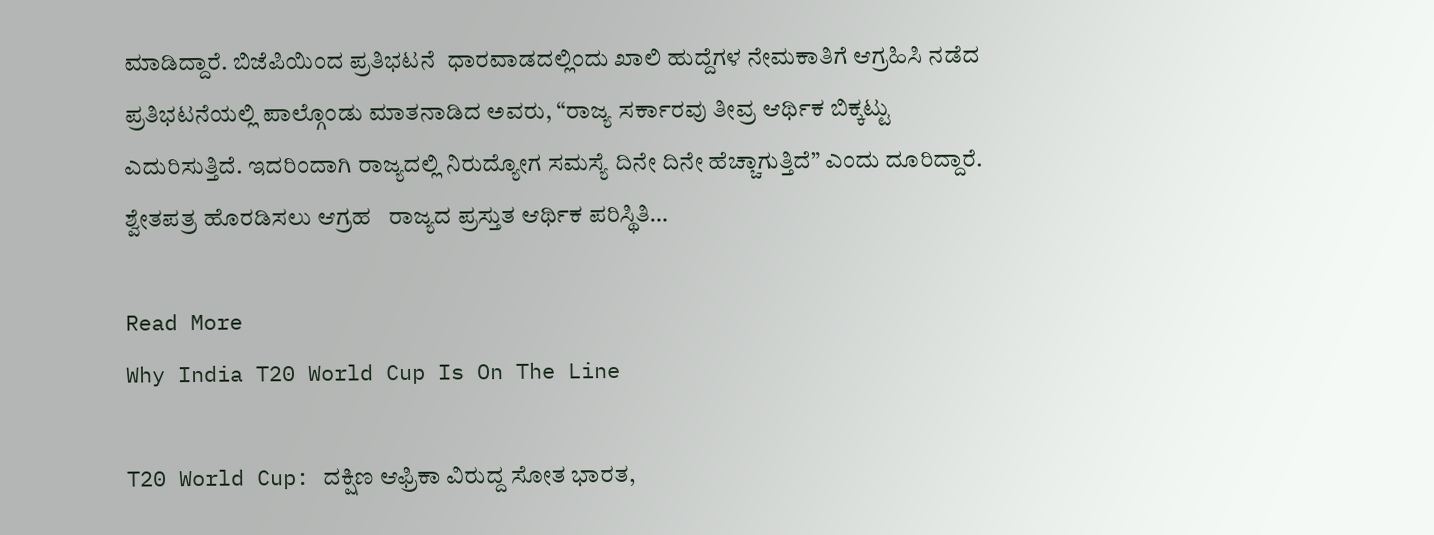ಮಾಡಿದ್ದಾರೆ. ಬಿಜೆಪಿಯಿಂದ ಪ್ರತಿಭಟನೆ  ಧಾರವಾಡದಲ್ಲಿಂದು ಖಾಲಿ ಹುದ್ದೆಗಳ ನೇಮಕಾತಿಗೆ ಆಗ್ರಹಿಸಿ ನಡೆದ ಪ್ರತಿಭಟನೆಯಲ್ಲಿ ಪಾಲ್ಗೊಂಡು ಮಾತನಾಡಿದ ಅವರು, “ರಾಜ್ಯ ಸರ್ಕಾರವು ತೀವ್ರ ಆರ್ಥಿಕ ಬಿಕ್ಕಟ್ಟು ಎದುರಿಸುತ್ತಿದೆ. ಇದರಿಂದಾಗಿ ರಾಜ್ಯದಲ್ಲಿ ನಿರುದ್ಯೋಗ ಸಮಸ್ಯೆ ದಿನೇ ದಿನೇ ಹೆಚ್ಚಾಗುತ್ತಿದೆ” ಎಂದು ದೂರಿದ್ದಾರೆ. ಶ್ವೇತಪತ್ರ ಹೊರಡಿಸಲು ಆಗ್ರಹ   ರಾಜ್ಯದ ಪ್ರಸ್ತುತ ಆರ್ಥಿಕ ಪರಿಸ್ಥಿತಿ…

Read More
Why India T20 World Cup Is On The Line

T20 World Cup: ದಕ್ಷಿಣ ಆಫ್ರಿಕಾ ವಿರುದ್ದ ಸೋತ ಭಾರತ,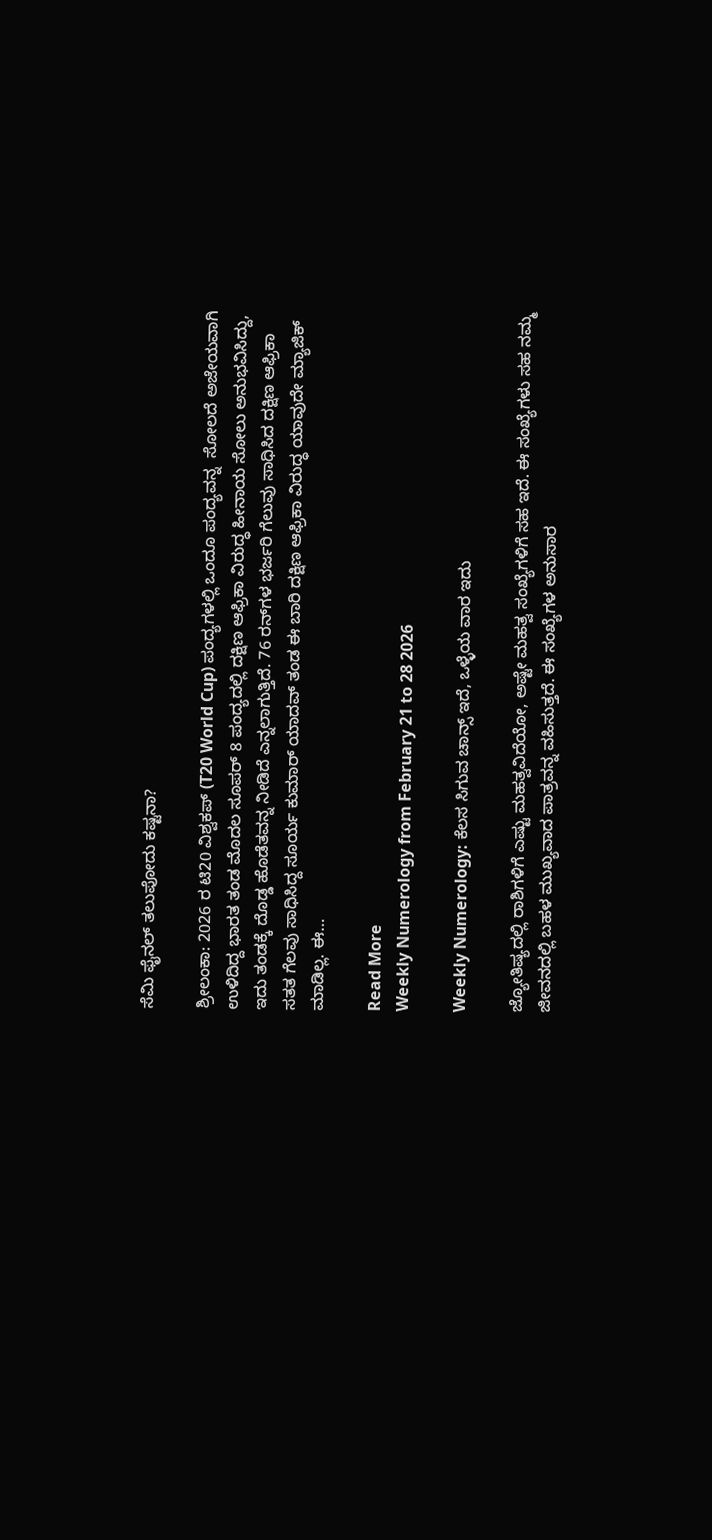ಸೆಮಿ ಫೈನಲ್‌ ತಲುಪೋದು ಕಷ್ಟನಾ?

ಶ್ರೀಲಂಕಾ: 2026 ರ ಟಿ20 ವಿಶ್ವಕಪ್‌ (T20 World Cup) ಪಂದ್ಯಗಳಲ್ಲಿ ಒಂದೂ ಪಂದ್ಯವನ್ನ  ಸೋಲದೆ ಅಜೇಯವಾಗಿ ಉಳಿದಿದ್ದ ಭಾರತ ತಂಡ ಮೊದಲ ಸೂಪರ್ 8 ಪಂದ್ಯದಲ್ಲಿ ದಕ್ಷಿಣ ಆಫ್ರಿಕಾ ವಿರುದ್ಧ ಹೀನಾಯ ಸೋಲು ಅನುಭವಿಸಿದ್ದು, ಇದು ತಂಡಕ್ಕೆ ದೊಡ್ಡ ಹೊಡೆತವನ್ನ ನೀಡಿದೆ ಎನ್ನಲಾಗುತ್ತಿದೆ. 76 ರನ್‌ಗಳ ಭರ್ಜರಿ ಗೆಲುವು ಸಾಧಿಸಿದ ದಕ್ಷಿಣ ಆಫ್ರಿಕಾ ಸತತ ಗೆಲವು ಸಾಧಿಸಿದ್ದ ಸೂರ್ಯ ಕುಮಾರ್‌ ಯಾದವ್‌ ತಂಡ ಈ ಬಾರಿ ದಕ್ಷಿಣ ಆಫ್ರಿಕಾ ವಿರುದ್ಧ ಯಾವುದೇ ಮ್ಯಾಜಿಕ್‌ ಮಾಡಿಲ್ಲ. ಈ…

Read More
Weekly Numerology from February 21 to 28 2026

Weekly Numerology: ಕೆಲಸ ಸಿಗುವ ಚಾನ್ಸ್‌ ಇದೆ, ಒಳ್ಳೆಯ ವಾರ ಇದು

ಜ್ಯೋತಿಷ್ಯದಲ್ಲಿ ರಾಶಿಗಳಿಗೆ ಎಷ್ಟು ಮಹತ್ವವಿದೆಯೋ, ಅಷ್ಟೇ ಮಹತ್ವ ಸಂಖ್ಯೆಗಳಿಗೆ ಸಹ ಇದೆ. ಈ ಸಂಖ್ಯೆಗಳು ಸಹ ನಮ್ಮ ಜೀವನದಲ್ಲಿ ಬಹಳ ಮುಖ್ಯವಾದ ಪಾತ್ರವನ್ನ ವಹಿಸುತ್ತದೆ. ಈ ಸಂಖ್ಯೆಗಳ ಅನುಸಾರ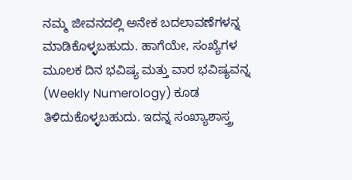ನಮ್ಮ ಜೀವನದಲ್ಲಿ ಅನೇಕ ಬದಲಾವಣೆಗಳನ್ನ ಮಾಡಿಕೊಳ್ಳಬಹುದು. ಹಾಗೆಯೇ, ಸಂಖ್ಯೆಗಳ ಮೂಲಕ ದಿನ ಭವಿಷ್ಯ ಮತ್ತು ವಾರ ಭವಿಷ್ಯವನ್ನ (Weekly Numerology) ಕೂಡ ತಿಳಿದುಕೊಳ್ಳಬಹುದು. ಇದನ್ನ ಸಂಖ್ಯಾಶಾಸ್ತ್ರ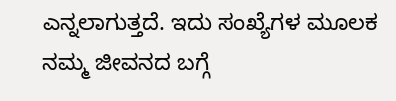ಎನ್ನಲಾಗುತ್ತದೆ. ಇದು ಸಂಖ್ಯೆಗಳ ಮೂಲಕ ನಮ್ಮ ಜೀವನದ ಬಗ್ಗೆ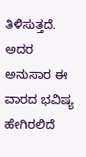ತಿಳಿಸುತ್ತದೆ. ಅದರ ಅನುಸಾರ ಈ ವಾರದ ಭವಿಷ್ಯ ಹೇಗಿರಲಿದೆ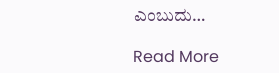ಎಂಬುದು…

Read More